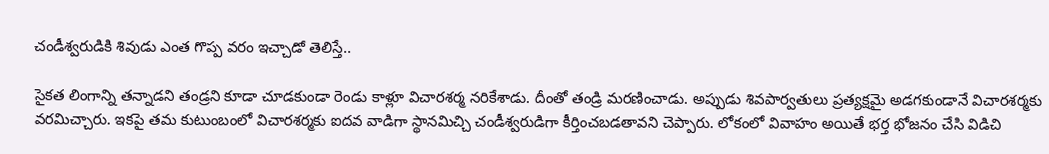చండీశ్వరుడికి శివుడు ఎంత గొప్ప వరం ఇచ్చాడో తెలిస్తే..

సైకత లింగాన్ని తన్నాడని తండ్రని కూడా చూడకుండా రెండు కాళ్లూ విచారశర్మ నరికేశాడు. దీంతో తండ్రి మరణించాడు. అప్పుడు శివపార్వతులు ప్రత్యక్షమై అడగకుండానే విచారశర్మకు వరమిచ్చారు. ఇకపై తమ కుటుంబంలో విచారశర్మకు ఐదవ వాడిగా స్థానమిచ్చి చండీశ్వరుడిగా కీర్తించబడతావని చెప్పారు. లోకంలో వివాహం అయితే భర్త భోజనం చేసి విడిచి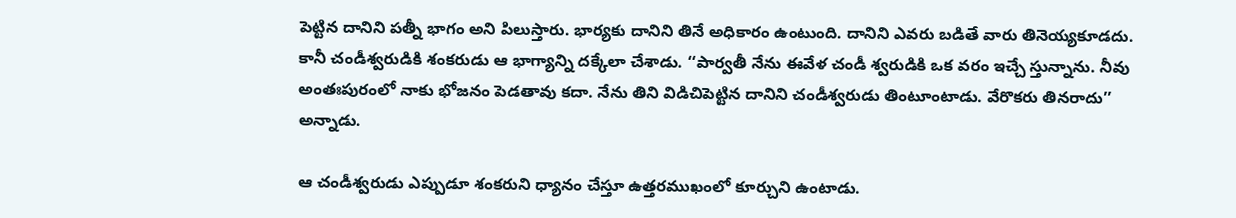పెట్టిన దానిని పత్నీ భాగం అని పిలుస్తారు. భార్యకు దానిని తినే అధికారం ఉంటుంది. దానిని ఎవరు బడితే వారు తినెయ్యకూడదు. కానీ చండీశ్వరుడికి శంకరుడు ఆ భాగ్యాన్ని దక్కేలా చేశాడు. ‘‘పార్వతీ నేను ఈవేళ చండీ శ్వరుడికి ఒక వరం ఇచ్చే స్తున్నాను. నీవు అంతఃపురంలో నాకు భోజనం పెడతావు కదా. నేను తిని విడిచిపెట్టిన దానిని చండీశ్వరుడు తింటూంటాడు. వేరొకరు తినరాదు’’ అన్నాడు.

ఆ చండీశ్వరుడు ఎప్పుడూ శంకరుని ధ్యానం చేస్తూ ఉత్తరముఖంలో కూర్చుని ఉంటాడు.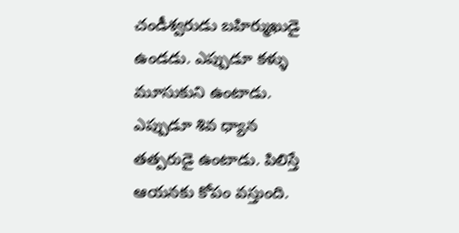చండీశ్వరుడు బహిర్ముఖుడై ఉండడు. ఎప్పుడూ కళ్ళు మూసుకుని ఉంటాడు. ఎప్పుడూ శివ ధ్యాన తత్పరుడై ఉంటాడు. పిలిస్తే ఆయనకు కోపం వస్తుంది.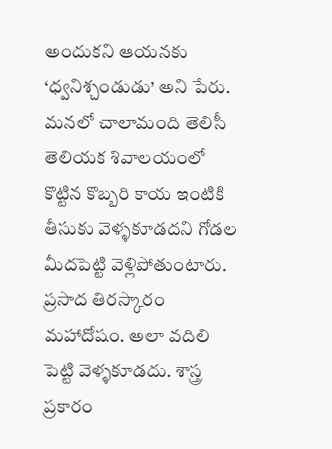అందుకని ఆయనకు ‘ధ్వనిశ్చండుడు’ అని పేరు. మనలో చాలామంది తెలిసీ తెలియక శివాలయంలో కొట్టిన కొబ్బరి కాయ ఇంటికి తీసుకు వెళ్ళకూడదని గోడల మీదపెట్టి వెళ్లిపోతుంటారు. ప్రసాద తిరస్కారం మహాదోషం. అలా వదిలి పెట్టి వెళ్ళకూడదు. శాస్త్ర ప్రకారం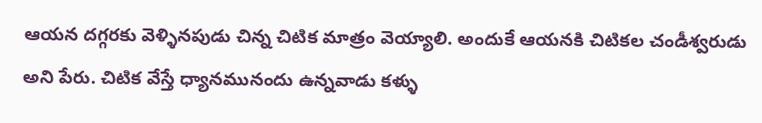ఆయన దగ్గరకు వెళ్ళినపుడు చిన్న చిటిక మాత్రం వెయ్యాలి. అందుకే ఆయనకి చిటికల చండీశ్వరుడు అని పేరు. చిటిక వేస్తే ధ్యానమునందు ఉన్నవాడు కళ్ళు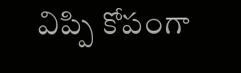విప్పి కోపంగా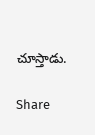చూస్తాడు.

Share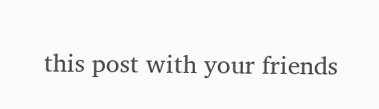this post with your friends